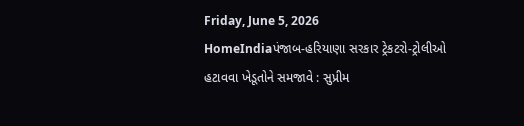Friday, June 5, 2026
HomeIndiaપંજાબ-હરિયાણા સરકાર ટ્રેકટરો-ટ્રોલીઓ હટાવવા ખેડૂતોને સમજાવે : સુપ્રીમ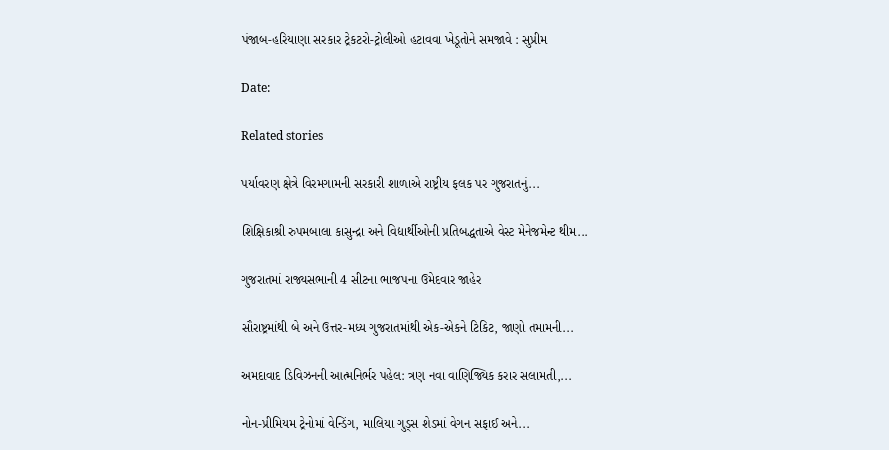પંજાબ-હરિયાણા સરકાર ટ્રેકટરો-ટ્રોલીઓ હટાવવા ખેડૂતોને સમજાવે : સુપ્રીમ

Date:

Related stories

પર્યાવરણ ક્ષેત્રે વિરમગામની સરકારી શાળાએ રાષ્ટ્રીય ફલક પર ગુજરાતનું...

શિક્ષિકાશ્રી રુપમબાલા કાસુન્દ્રા અને વિદ્યાર્થીઓની પ્રતિબદ્ધતાએ વેસ્ટ મેનેજમેન્ટ થીમ...

ગુજરાતમાં રાજ્યસભાની 4 સીટના ભાજપના ઉમેદવાર જાહેર

સૌરાષ્ટ્રમાંથી બે અને ઉત્તર-મધ્ય ગુજરાતમાંથી એક-એકને ટિકિટ, જાણો તમામની...

અમદાવાદ ડિવિઝનની આત્મનિર્ભર પહેલ: ત્રણ નવા વાણિજ્યિક કરાર સલામતી,...

નોન-પ્રીમિયમ ટ્રેનોમાં વેન્ડિંગ, માલિયા ગુડ્સ શેડમાં વેગન સફાઈ અને...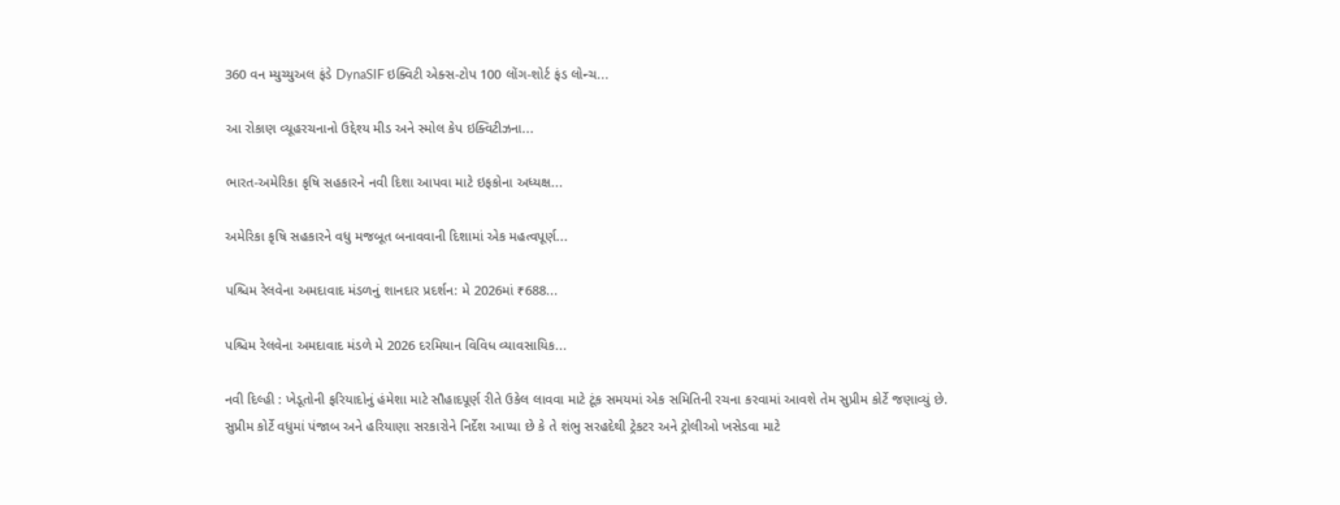360 વન મ્યુચ્યુઅલ ફંડે DynaSIF ઇક્વિટી એક્સ-ટોપ 100 લોંગ-શોર્ટ ફંડ લોન્ચ...

આ રોકાણ વ્યૂહરચનાનો ઉદ્દેશ્ય મીડ અને સ્મોલ કેપ ઇક્વિટીઝના...

ભારત-અમેરિકા કૃષિ સહકારને નવી દિશા આપવા માટે ઇફકોના અધ્યક્ષ...

અમેરિકા કૃષિ સહકારને વધુ મજબૂત બનાવવાની દિશામાં એક મહત્વપૂર્ણ...

પશ્ચિમ રેલવેના અમદાવાદ મંડળનું શાનદાર પ્રદર્શન: મે 2026માં ₹688...

પશ્ચિમ રેલવેના અમદાવાદ મંડળે મે 2026 દરમિયાન વિવિધ વ્યાવસાયિક...

નવી દિલ્હી : ખેડૂતોની ફરિયાદોનું હંમેશા માટે સૌહાદપૂર્ણ રીતે ઉકેલ લાવવા માટે ટૂંક સમયમાં એક સમિતિની રચના કરવામાં આવશે તેમ સુપ્રીમ કોર્ટે જણાવ્યું છે. સુપ્રીમ કોર્ટે વધુમાં પંજાબ અને હરિયાણા સરકારોને નિર્દેશ આપ્યા છે કે તે શંભુ સરહદેથી ટ્રેકટર અને ટ્રોલીઓ ખસેડવા માટે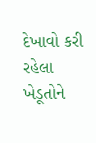દેખાવો કરી રહેલા ખેડૂતોને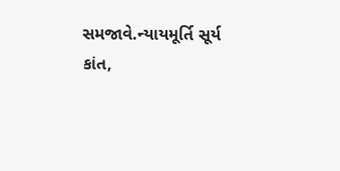સમજાવે.ન્યાયમૂર્તિ સૂર્ય કાંત,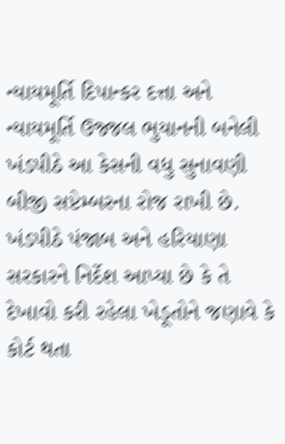ન્યાયમૂર્તિ દિપાન્કર દત્તા અને ન્યાયમૂર્તિ ઉજ્જલ ભુયાનની બનેલી ખંડપીઠે આ કેસની વધુ સુનાવણી બીજી સપ્ટેમ્બરના રોજ રાખી છે. ખંડપીઠે પંજાબ અને હરિયાણા સરકારને નિર્દેશ આપ્યા છે કે તે દેખાવો કરી રહેલા ખેડૂતોને જણાવે કે કોર્ટ થતા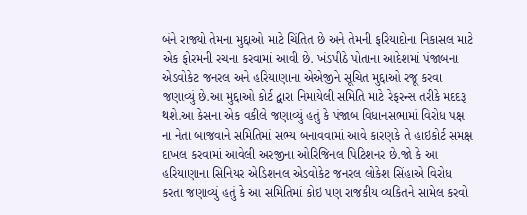બંને રાજ્યો તેમના મુદ્દાઓ માટે ચિંતિત છે અને તેમની ફરિયાદોના નિકાસલ માટે એક ફોરમની રચના કરવામાં આવી છે. ખંડપીઠે પોતાના આદેશમાં પંજાબના એડવોકેટ જનરલ અને હરિયાણાના એએજીને સૂચિત મુદ્દાઓ રજૂ કરવા જણાવ્યું છે.આ મુદ્દાઓ કોર્ટ દ્વારા નિમાયેલી સમિતિ માટે રેફરન્સ તરીકે મદદરૂ થશે.આ કેસના એક વકીલે જણાવ્યું હતું કે પંજાબ વિધાનસભામાં વિરોધ પક્ષ ના નેતા બાજવાને સમિતિમાં સભ્ય બનાવવામાં આવે કારણકે તે હાઇકોર્ટ સમક્ષ દાખલ કરવામાં આવેલી અરજીના ઓરિજિનલ પિટિશનર છે.જો કે આ હરિયાણાના સિનિયર એડિશનલ એડવોકેટ જનરલ લોકેશ સિંહાએ વિરોધ કરતા જણાવ્યું હતું કે આ સમિતિમાં કોઇ પણ રાજકીય વ્યકિતને સામેલ કરવો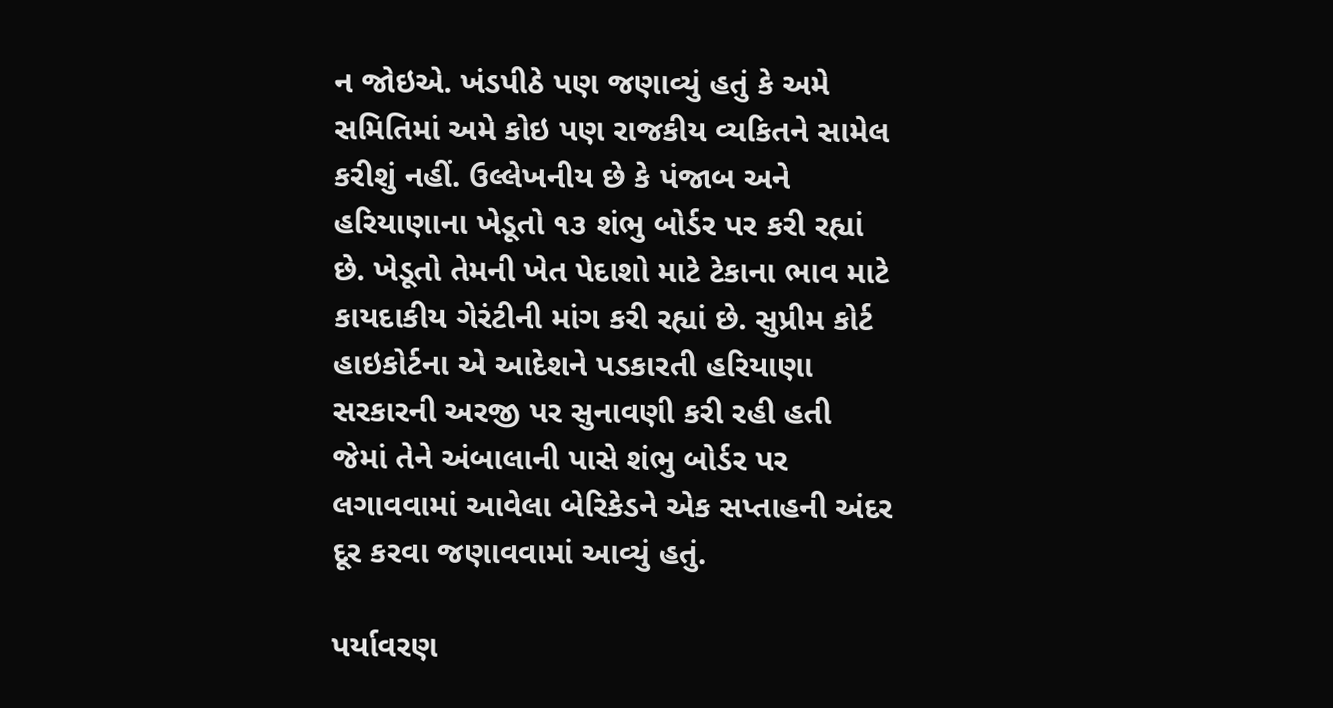ન જોઇએ. ખંડપીઠે પણ જણાવ્યું હતું કે અમે સમિતિમાં અમે કોઇ પણ રાજકીય વ્યકિતને સામેલ કરીશું નહીં. ઉલ્લેખનીય છે કે પંજાબ અને હરિયાણાના ખેડૂતો ૧૩ શંભુ બોર્ડર પર કરી રહ્યાં છે. ખેડૂતો તેમની ખેત પેદાશો માટે ટેકાના ભાવ માટે કાયદાકીય ગેરંટીની માંગ કરી રહ્યાં છે. સુપ્રીમ કોર્ટ હાઇકોર્ટના એ આદેશને પડકારતી હરિયાણા સરકારની અરજી પર સુનાવણી કરી રહી હતી જેમાં તેને અંબાલાની પાસે શંભુ બોર્ડર પર લગાવવામાં આવેલા બેરિકેડને એક સપ્તાહની અંદર દૂર કરવા જણાવવામાં આવ્યું હતું.

પર્યાવરણ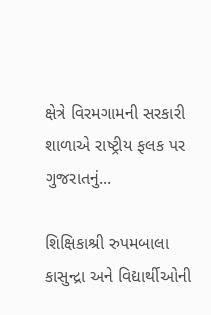ક્ષેત્રે વિરમગામની સરકારી શાળાએ રાષ્ટ્રીય ફલક પર ગુજરાતનું...

શિક્ષિકાશ્રી રુપમબાલા કાસુન્દ્રા અને વિદ્યાર્થીઓની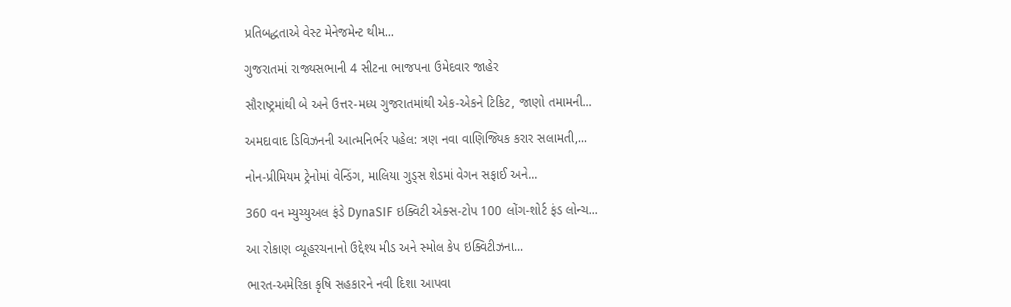પ્રતિબદ્ધતાએ વેસ્ટ મેનેજમેન્ટ થીમ...

ગુજરાતમાં રાજ્યસભાની 4 સીટના ભાજપના ઉમેદવાર જાહેર

સૌરાષ્ટ્રમાંથી બે અને ઉત્તર-મધ્ય ગુજરાતમાંથી એક-એકને ટિકિટ, જાણો તમામની...

અમદાવાદ ડિવિઝનની આત્મનિર્ભર પહેલ: ત્રણ નવા વાણિજ્યિક કરાર સલામતી,...

નોન-પ્રીમિયમ ટ્રેનોમાં વેન્ડિંગ, માલિયા ગુડ્સ શેડમાં વેગન સફાઈ અને...

360 વન મ્યુચ્યુઅલ ફંડે DynaSIF ઇક્વિટી એક્સ-ટોપ 100 લોંગ-શોર્ટ ફંડ લોન્ચ...

આ રોકાણ વ્યૂહરચનાનો ઉદ્દેશ્ય મીડ અને સ્મોલ કેપ ઇક્વિટીઝના...

ભારત-અમેરિકા કૃષિ સહકારને નવી દિશા આપવા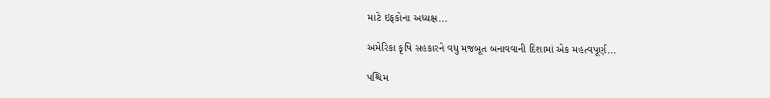માટે ઇફકોના અધ્યક્ષ...

અમેરિકા કૃષિ સહકારને વધુ મજબૂત બનાવવાની દિશામાં એક મહત્વપૂર્ણ...

પશ્ચિમ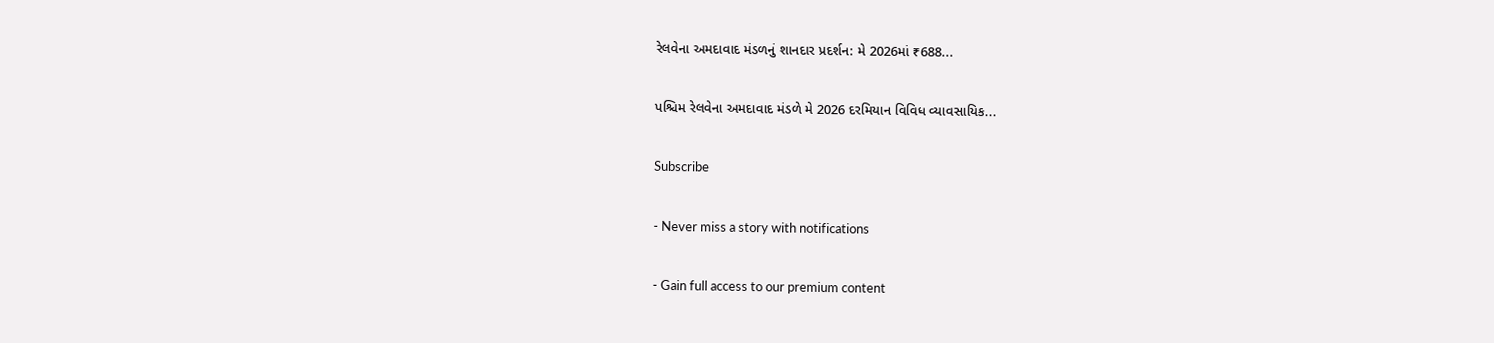રેલવેના અમદાવાદ મંડળનું શાનદાર પ્રદર્શન: મે 2026માં ₹688...

પશ્ચિમ રેલવેના અમદાવાદ મંડળે મે 2026 દરમિયાન વિવિધ વ્યાવસાયિક...

Subscribe

- Never miss a story with notifications

- Gain full access to our premium content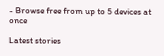- Browse free from up to 5 devices at once

Latest stories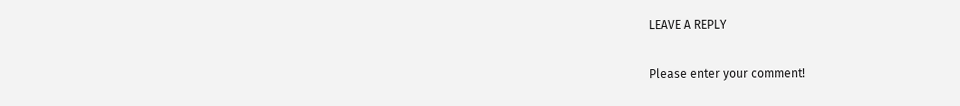LEAVE A REPLY

Please enter your comment!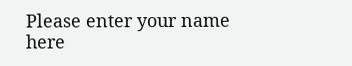Please enter your name here